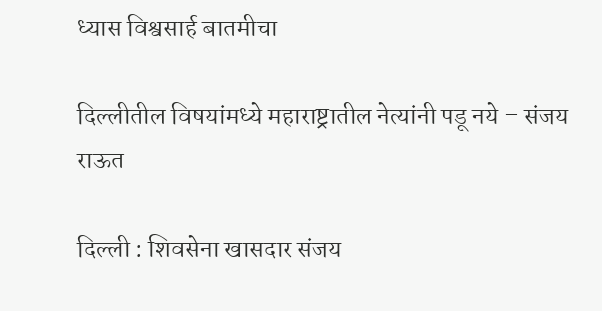ध्यास विश्वसार्ह बातमीचा

दिल्लीतील विषयांमध्ये महाराष्ट्रातील नेत्यांनी पडू नये – संजय राऊत

दिल्ली : शिवसेना खासदार संजय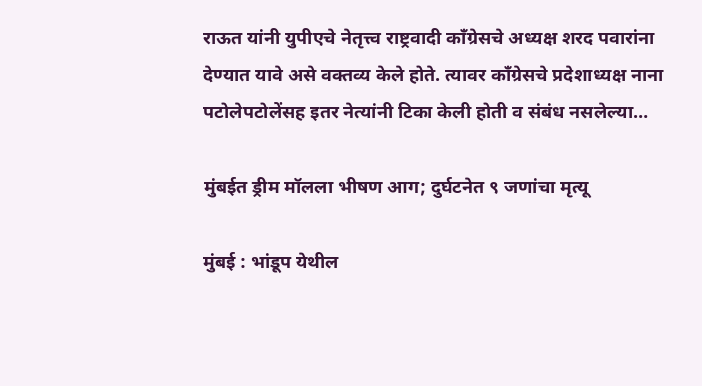राऊत यांनी युपीएचे नेतृत्त्व राष्ट्रवादी काँग्रेसचे अध्यक्ष शरद पवारांना देण्यात यावे असे वक्तव्य केले होते. त्यावर काँग्रेसचे प्रदेशाध्यक्ष नाना पटोलेपटोलेंसह इतर नेत्यांनी टिका केली होती व संबंध नसलेल्या…

मुंबईत ड्रीम मॉलला भीषण आग; दुर्घटनेत ९ जणांचा मृत्यू

मुंबई : भांडूप येथील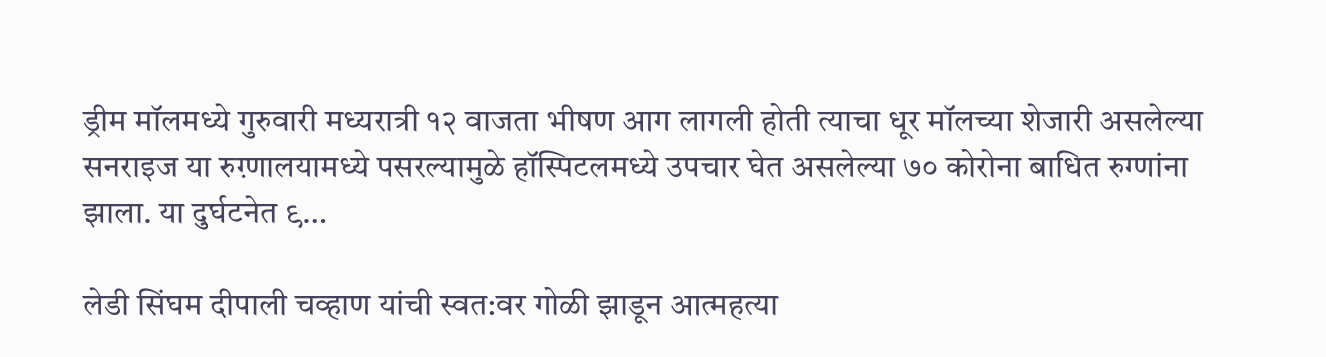ड्रीम मॉलमध्ये गुरुवारी मध्यरात्री १२ वाजता भीषण आग लागली होती त्याचा धूर मॉलच्या शेजारी असलेल्या सनराइज या रुग़्णालयामध्ये पसरल्यामुळे हॉस्पिटलमध्ये उपचार घेत असलेल्या ७० कोरोना बाधित रुग्णांना झाला. या दुर्घटनेत ९…

लेडी सिंघम दीपाली चव्हाण यांची स्वत:वर गोळी झाडून आत्महत्या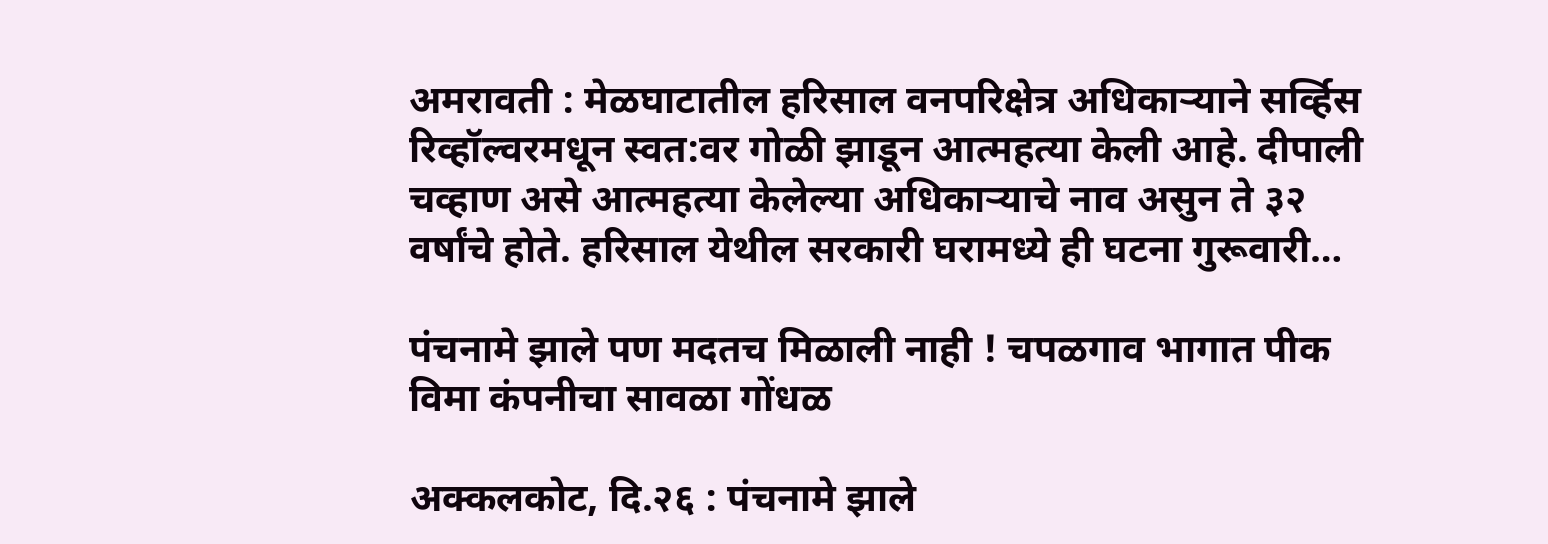अमरावती : मेळघाटातील हरिसाल वनपरिक्षेत्र अधिकाऱ्याने सर्व्हिस रिव्हॉल्वरमधून स्वत:वर गोळी झाडून आत्महत्या केली आहे. दीपाली चव्हाण असे आत्महत्या केलेल्या अधिकाऱ्याचे नाव असुन ते ३२ वर्षांचे होते. हरिसाल येथील सरकारी घरामध्ये ही घटना गुरूवारी…

पंचनामे झाले पण मदतच मिळाली नाही ! चपळगाव भागात पीक विमा कंपनीचा सावळा गोंधळ

अक्कलकोट, दि.२६ : पंचनामे झाले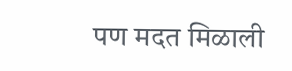पण मदत मिळाली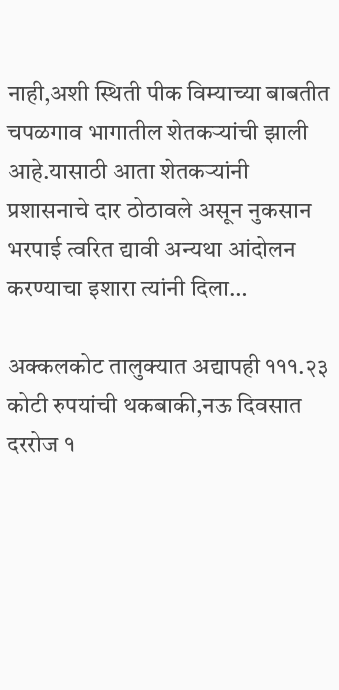नाही,अशी स्थिती पीक विम्याच्या बाबतीत चपळगाव भागातील शेतकऱ्यांची झाली आहे.यासाठी आता शेतकऱ्यांनी प्रशासनाचे दार ठोठावले असून नुकसान भरपाई त्वरित द्यावी अन्यथा आंदोलन करण्याचा इशारा त्यांनी दिला…

अक्कलकोट तालुक्यात अद्यापही १११.२३ कोटी रुपयांची थकबाकी,नऊ दिवसात दररोज १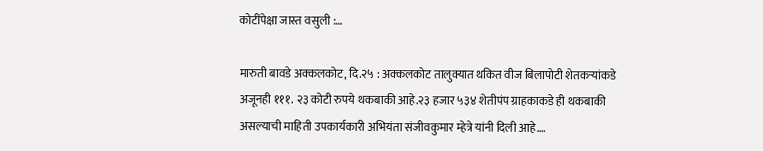कोटींपेक्षा जास्त वसुली :…

मारुती बावडे अक्कलकोट, दि.२५ : अक्कलकोट तालुक्यात थकित वीज बिलापोटी शेतकऱ्यांकडे अजूनही १११. २३ कोटी रुपये थकबाकी आहे.२३ हजार ५३४ शेतीपंप ग्राहकाकडे ही थकबाकी असल्याची माहिती उपकार्यकारी अभियंता संजीवकुमार म्हेत्रे यांनी दिली आहे.…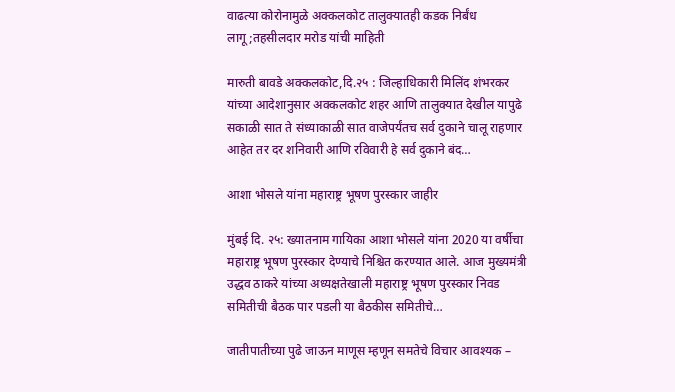वाढत्या कोरोनामुळे अक्कलकोट तालुक्यातही कडक निर्बंध लागू;तहसीलदार मरोड यांची माहिती

मारुती बावडे अक्कलकोट,दि.२५ : जिल्हाधिकारी मिलिंद शंभरकर यांच्या आदेशानुसार अक्कलकोट शहर आणि तालुक्यात देखील यापुढे सकाळी सात ते संध्याकाळी सात वाजेपर्यंतच सर्व दुकाने चालू राहणार आहेत तर दर शनिवारी आणि रविवारी हे सर्व दुकाने बंद…

आशा भोसले यांना महाराष्ट्र भूषण पुरस्कार जाहीर

मुंबई दि. २५: ख्यातनाम गायिका आशा भोसले यांना 2020 या वर्षीचा महाराष्ट्र भूषण पुरस्कार देण्याचे निश्चित करण्यात आले. आज मुख्यमंत्री उद्धव ठाकरे यांच्या अध्यक्षतेखाली महाराष्ट्र भूषण पुरस्कार निवड समितीची बैठक पार पडली या बैठकीस समितीचे…

जातीपातीच्या पुढे जाऊन माणूस म्हणून समतेचे विचार आवश्यक –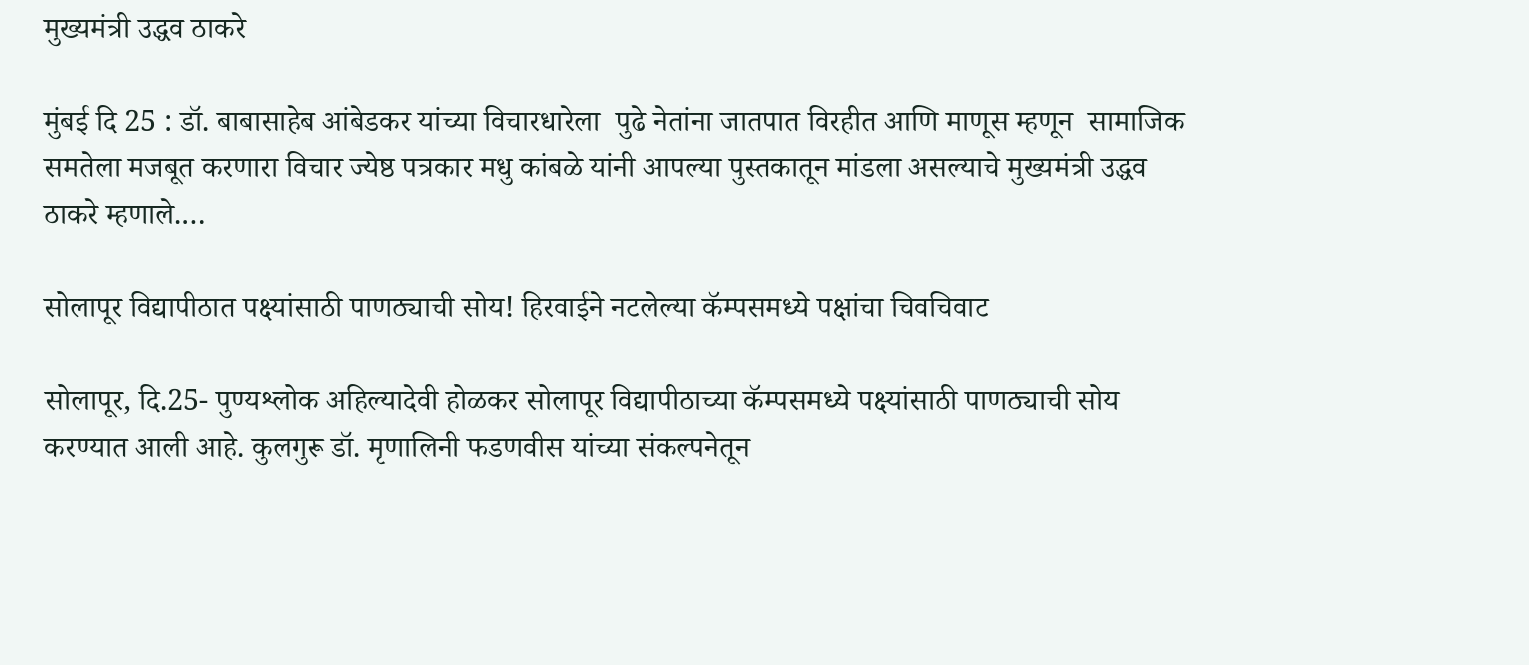मुख्यमंत्री उद्धव ठाकरे

मुंबई दि 25 : डॉ. बाबासाहेब आंबेडकर यांच्या विचारधारेला  पुढे नेतांना जातपात विरहीत आणि माणूस म्हणून  सामाजिक समतेला मजबूत करणारा विचार ज्येष्ठ पत्रकार मधु कांबळे यांनी आपल्या पुस्तकातून मांडला असल्याचे मुख्यमंत्री उद्धव ठाकरे म्हणाले.…

सोलापूर विद्यापीठात पक्ष्यांसाठी पाणठ्याची सोय! हिरवाईने नटलेल्या कॅम्पसमध्ये पक्षांचा चिवचिवाट

सोलापूर, दि.25- पुण्यश्लोक अहिल्यादेवी होळकर सोलापूर विद्यापीठाच्या कॅम्पसमध्ये पक्ष्यांसाठी पाणठ्याची सोय करण्यात आली आहे. कुलगुरू डॉ. मृणालिनी फडणवीस यांच्या संकल्पनेतून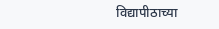विद्यापीठाच्या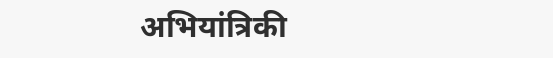अभियांत्रिकी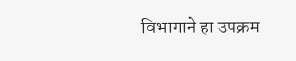विभागाने हा उपक्रम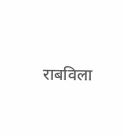राबविला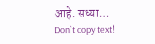आहे. सध्या…
Don`t copy text!